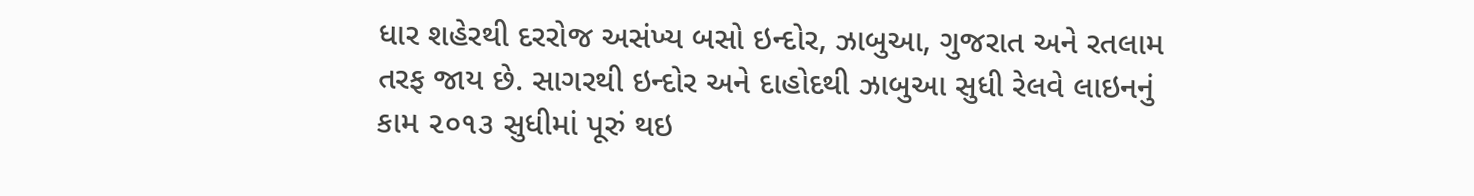ધાર શહેરથી દરરોજ અસંખ્ય બસો ઇન્દોર, ઝાબુઆ, ગુજરાત અને રતલામ તરફ જાય છે. સાગરથી ઇન્દોર અને દાહોદથી ઝાબુઆ સુધી રેલવે લાઇનનું કામ ૨૦૧૩ સુધીમાં પૂરું થઇ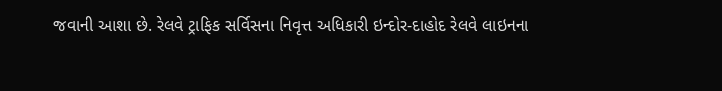જવાની આશા છે. રેલવે ટ્રાફિક સર્વિસના નિવૃત્ત અધિકારી ઇન્દોર-દાહોદ રેલવે લાઇનના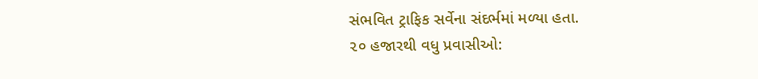સંભવિત ટ્રાફિક સર્વેના સંદર્ભમાં મળ્યા હતા.
૨૦ હજારથી વધુ પ્રવાસીઓ: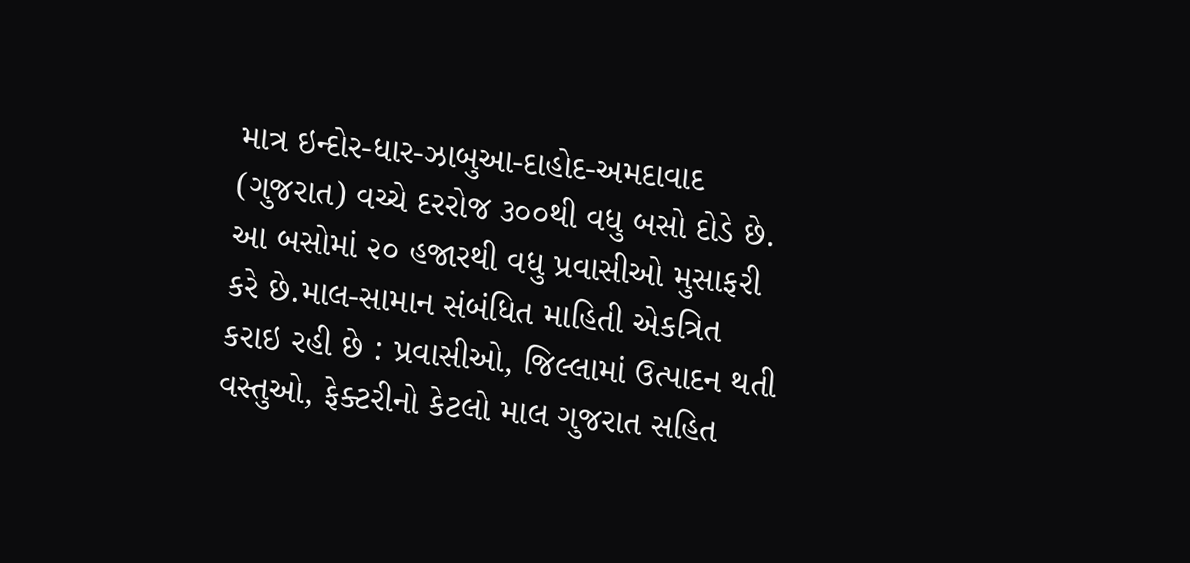માત્ર ઇન્દોર-ધાર-ઝાબુઆ-દાહોદ-અમદાવાદ (ગુજરાત) વચ્ચે દરરોજ ૩૦૦થી વધુ બસો દોડે છે. આ બસોમાં ૨૦ હજારથી વધુ પ્રવાસીઓ મુસાફરી કરે છે.માલ-સામાન સંબંધિત માહિતી એકત્રિત કરાઇ રહી છે : પ્રવાસીઓ, જિલ્લામાં ઉત્પાદન થતી વસ્તુઓ, ફેક્ટરીનો કેટલો માલ ગુજરાત સહિત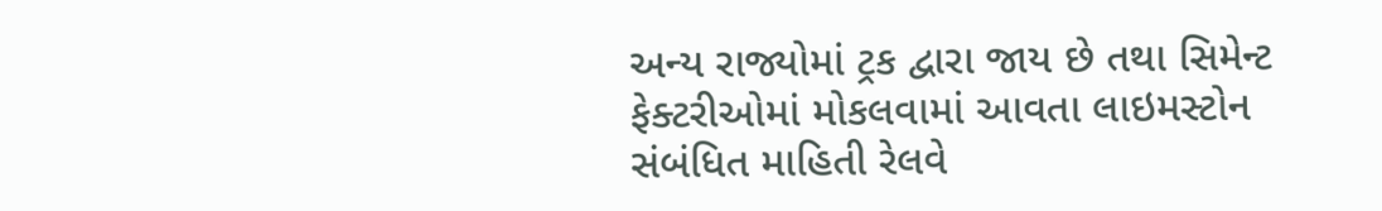અન્ય રાજ્યોમાં ટ્રક દ્વારા જાય છે તથા સિમેન્ટ ફેક્ટરીઓમાં મોકલવામાં આવતા લાઇમસ્ટોન સંબંધિત માહિતી રેલવે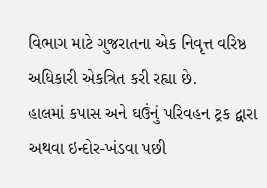વિભાગ માટે ગુજરાતના એક નિવૃત્ત વરિષ્ઠ અધિકારી એકત્રિત કરી રહ્યા છે.
હાલમાં કપાસ અને ઘઉંનું પરિવહન ટ્રક દ્વારા અથવા ઇન્દોર-ખંડવા પછી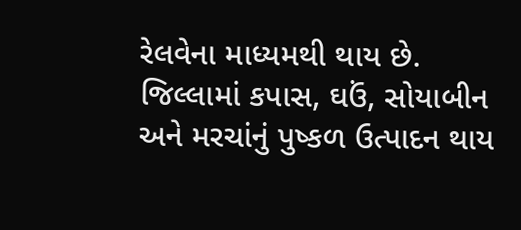રેલવેના માધ્યમથી થાય છે. જિલ્લામાં કપાસ, ઘઉં, સોયાબીન અને મરચાંનું પુષ્કળ ઉત્પાદન થાય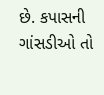છે. કપાસની ગાંસડીઓ તો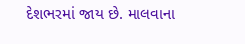દેશભરમાં જાય છે. માલવાના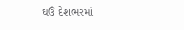ઘઉં દેશભરમાં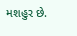મશહુર છે.